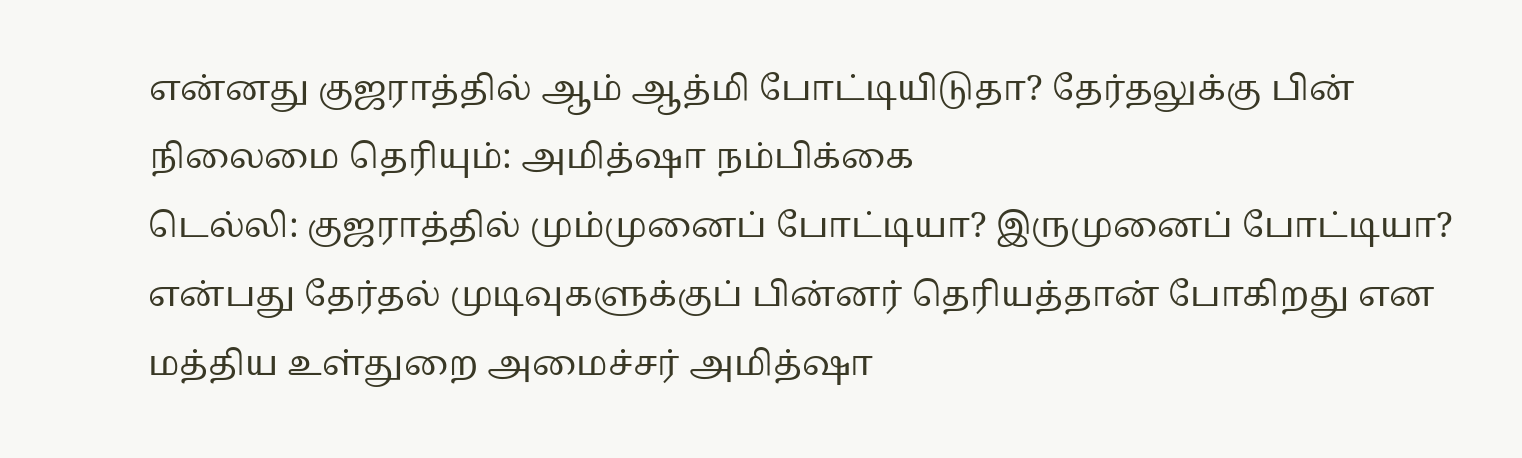என்னது குஜராத்தில் ஆம் ஆத்மி போட்டியிடுதா? தேர்தலுக்கு பின் நிலைமை தெரியும்: அமித்ஷா நம்பிக்கை
டெல்லி: குஜராத்தில் மும்முனைப் போட்டியா? இருமுனைப் போட்டியா? என்பது தேர்தல் முடிவுகளுக்குப் பின்னர் தெரியத்தான் போகிறது என மத்திய உள்துறை அமைச்சர் அமித்ஷா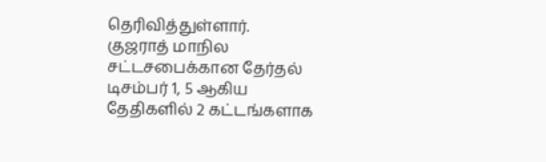தெரிவித்துள்ளார்.
குஜராத் மாநில சட்டசபைக்கான தேர்தல் டிசம்பர் 1, 5 ஆகிய தேதிகளில் 2 கட்டங்களாக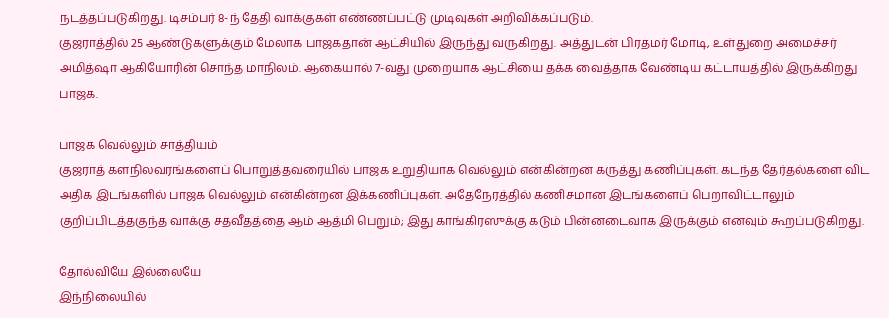நடத்தப்படுகிறது. டிசம்பர் 8-ந் தேதி வாக்குகள் எண்ணப்பட்டு முடிவுகள் அறிவிக்கப்படும்.
குஜராத்தில் 25 ஆண்டுகளுக்கும் மேலாக பாஜகதான் ஆட்சியில் இருந்து வருகிறது. அத்துடன் பிரதமர் மோடி, உள்துறை அமைச்சர் அமித்ஷா ஆகியோரின் சொந்த மாநிலம். ஆகையால் 7-வது முறையாக ஆட்சியை தக்க வைத்தாக வேண்டிய கட்டாயத்தில் இருக்கிறது பாஜக.

பாஜக வெல்லும் சாத்தியம்
குஜராத் களநிலவரங்களைப் பொறுத்தவரையில் பாஜக உறுதியாக வெல்லும் என்கின்றன கருத்து கணிப்புகள். கடந்த தேர்தல்களை விட அதிக இடங்களில் பாஜக வெல்லும் என்கின்றன இக்கணிப்புகள். அதேநேரத்தில் கணிசமான இடங்களைப் பெறாவிட்டாலும் குறிப்பிடத்தகுந்த வாக்கு சதவீதத்தை ஆம் ஆத்மி பெறும்; இது காங்கிரஸுக்கு கடும் பின்னடைவாக இருக்கும் எனவும் கூறப்படுகிறது.

தோல்வியே இல்லையே
இந்நிலையில்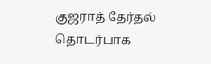குஜராத் தேர்தல் தொடர்பாக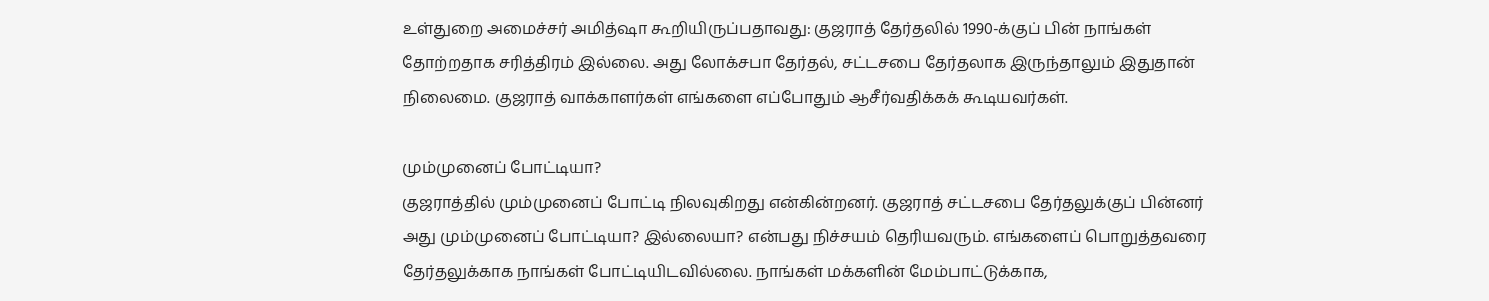உள்துறை அமைச்சர் அமித்ஷா கூறியிருப்பதாவது: குஜராத் தேர்தலில் 1990-க்குப் பின் நாங்கள் தோற்றதாக சரித்திரம் இல்லை. அது லோக்சபா தேர்தல், சட்டசபை தேர்தலாக இருந்தாலும் இதுதான் நிலைமை. குஜராத் வாக்காளர்கள் எங்களை எப்போதும் ஆசீர்வதிக்கக் கூடியவர்கள்.

மும்முனைப் போட்டியா?
குஜராத்தில் மும்முனைப் போட்டி நிலவுகிறது என்கின்றனர். குஜராத் சட்டசபை தேர்தலுக்குப் பின்னர் அது மும்முனைப் போட்டியா? இல்லையா? என்பது நிச்சயம் தெரியவரும். எங்களைப் பொறுத்தவரை தேர்தலுக்காக நாங்கள் போட்டியிடவில்லை. நாங்கள் மக்களின் மேம்பாட்டுக்காக,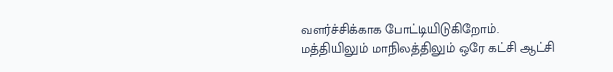வளர்ச்சிக்காக போட்டியிடுகிறோம். மத்தியிலும் மாநிலத்திலும் ஒரே கட்சி ஆட்சி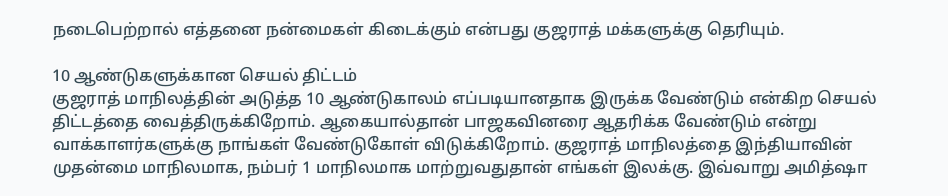நடைபெற்றால் எத்தனை நன்மைகள் கிடைக்கும் என்பது குஜராத் மக்களுக்கு தெரியும்.

10 ஆண்டுகளுக்கான செயல் திட்டம்
குஜராத் மாநிலத்தின் அடுத்த 10 ஆண்டுகாலம் எப்படியானதாக இருக்க வேண்டும் என்கிற செயல் திட்டத்தை வைத்திருக்கிறோம். ஆகையால்தான் பாஜகவினரை ஆதரிக்க வேண்டும் என்று வாக்காளர்களுக்கு நாங்கள் வேண்டுகோள் விடுக்கிறோம். குஜராத் மாநிலத்தை இந்தியாவின் முதன்மை மாநிலமாக, நம்பர் 1 மாநிலமாக மாற்றுவதுதான் எங்கள் இலக்கு. இவ்வாறு அமித்ஷா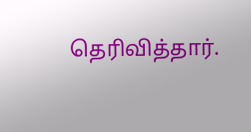தெரிவித்தார்.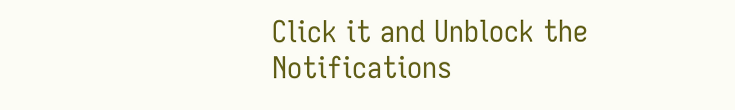Click it and Unblock the Notifications